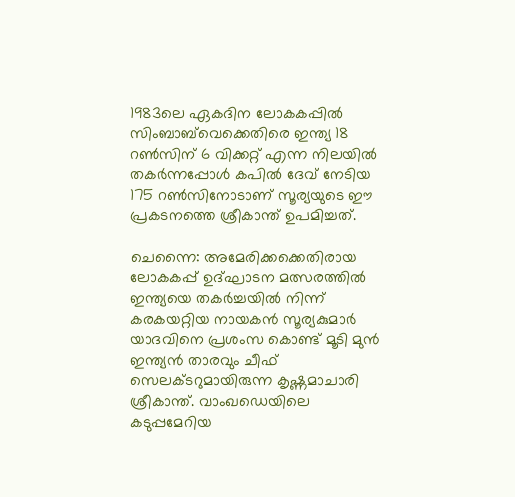1983ലെ ഏകദിന ലോകകപ്പിൽ സിംബാബ്‌വെക്കെതിരെ ഇന്ത്യ 18 റൺസിന് 6 വിക്കറ്റ് എന്ന നിലയിൽ തകർന്നപ്പോൾ കപിൽ ദേവ് നേടിയ 175 റൺസിനോടാണ് സൂര്യയുടെ ഈ പ്രകടനത്തെ ശ്രീകാന്ത് ഉപമിച്ചത്.

ചെന്നൈ: അമേരിക്കക്കെതിരായ ലോകകപ്പ് ഉദ്ഘാടന മത്സരത്തിൽ ഇന്ത്യയെ തകർച്ചയിൽ നിന്ന് കരകയറ്റിയ നായകൻ സൂര്യകുമാർ യാദവിനെ പ്രശംസ കൊണ്ട് മൂടി മുൻ ഇന്ത്യൻ താരവും ചീഫ് സെലക്ടറുമായിരുന്ന കൃഷ്ണമാചാരി ശ്രീകാന്ത്. വാംഖഡെയിലെ കടുപ്പമേറിയ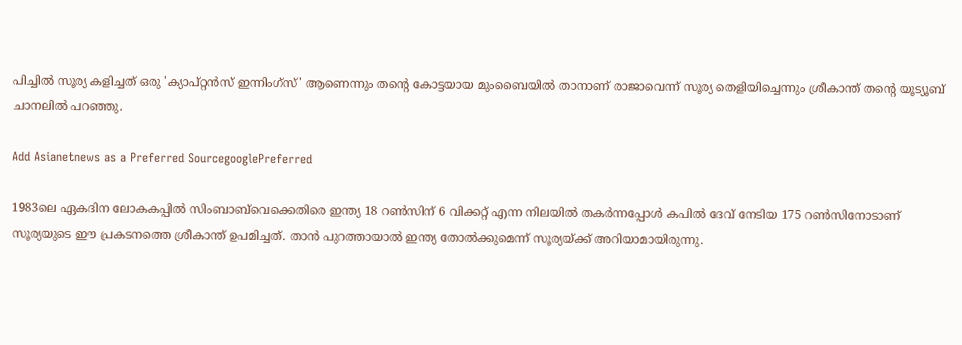പിച്ചിൽ സൂര്യ കളിച്ചത് ഒരു 'ക്യാപ്റ്റൻസ് ഇന്നിംഗ്‌സ്' ആണെന്നും തന്‍റെ കോട്ടയായ മുംബൈയിൽ താനാണ് രാജാവെന്ന് സൂര്യ തെളിയിച്ചെന്നും ശ്രീകാന്ത് തന്‍റെ യൂട്യൂബ് ചാനലില്‍ പറഞ്ഞു.

Add Asianetnews as a Preferred SourcegooglePreferred

1983ലെ ഏകദിന ലോകകപ്പിൽ സിംബാബ്‌വെക്കെതിരെ ഇന്ത്യ 18 റൺസിന് 6 വിക്കറ്റ് എന്ന നിലയിൽ തകർന്നപ്പോൾ കപിൽ ദേവ് നേടിയ 175 റൺസിനോടാണ് സൂര്യയുടെ ഈ പ്രകടനത്തെ ശ്രീകാന്ത് ഉപമിച്ചത്. താൻ പുറത്തായാൽ ഇന്ത്യ തോൽക്കുമെന്ന് സൂര്യയ്ക്ക് അറിയാമായിരുന്നു.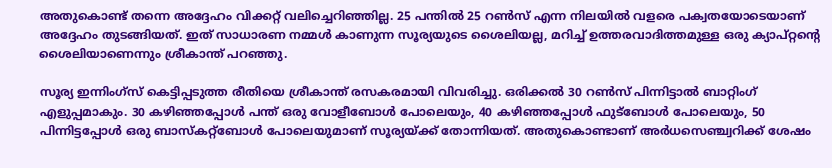അതുകൊണ്ട് തന്നെ അദ്ദേഹം വിക്കറ്റ് വലിച്ചെറിഞ്ഞില്ല. 25 പന്തിൽ 25 റൺസ് എന്ന നിലയിൽ വളരെ പക്വതയോടെയാണ് അദ്ദേഹം തുടങ്ങിയത്. ഇത് സാധാരണ നമ്മൾ കാണുന്ന സൂര്യയുടെ ശൈലിയല്ല, മറിച്ച് ഉത്തരവാദിത്തമുള്ള ഒരു ക്യാപ്റ്റന്‍റെ ശൈലിയാണെന്നും ശ്രീകാന്ത് പറഞ്ഞു.

സൂര്യ ഇന്നിംഗ്‌സ് കെട്ടിപ്പടുത്ത രീതിയെ ശ്രീകാന്ത് രസകരമായി വിവരിച്ചു. ഒരിക്കൽ 30 റൺസ് പിന്നിട്ടാൽ ബാറ്റിംഗ് എളുപ്പമാകും. 30 കഴിഞ്ഞപ്പോൾ പന്ത് ഒരു വോളീബോൾ പോലെയും, 40 കഴിഞ്ഞപ്പോൾ ഫുട്ബോൾ പോലെയും, 50 പിന്നിട്ടപ്പോൾ ഒരു ബാസ്കറ്റ്ബോൾ പോലെയുമാണ് സൂര്യയ്ക്ക് തോന്നിയത്. അതുകൊണ്ടാണ് അർധസെഞ്ച്വറിക്ക് ശേഷം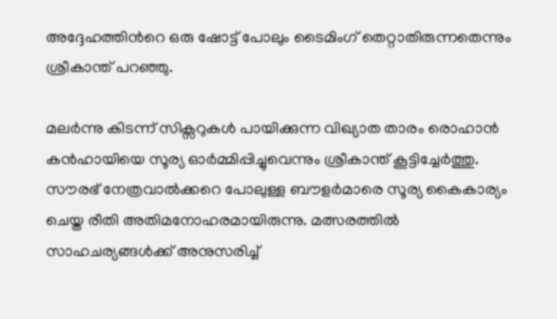അദ്ദേഹത്തിന്‍റെ ഒരു ഷോട്ട് പോലും ടൈമിംഗ് തെറ്റാതിരുന്നതെന്നും ശ്രീകാന്ത് പറഞ്ഞു.

മലർന്നു കിടന്ന് സിക്സറുകൾ പായിക്കുന്ന വിഖ്യാത താരം രൊഹാൻ കൻഹായിയെ സൂര്യ ഓർമ്മിപ്പിച്ചുവെന്നും ശ്രീകാന്ത് കൂട്ടിച്ചേർത്തു. സൗരഭ് നേത്രവാൽക്കറെ പോലുള്ള ബൗളർമാരെ സൂര്യ കൈകാര്യം ചെയ്ത രീതി അതിമനോഹരമായിരുന്നു. മത്സരത്തില്‍ സാഹചര്യങ്ങള്‍ക്ക് അനുസരിച്ച്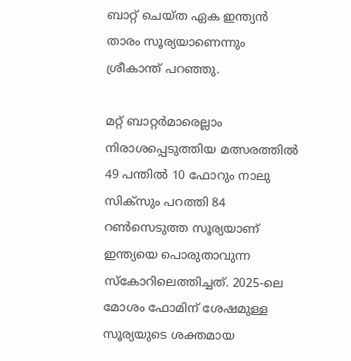ബാറ്റ് ചെയ്ത ഏക ഇന്ത്യൻ താരം സൂര്യയാണെന്നും ശ്രീകാന്ത് പറഞ്ഞു.

മറ്റ് ബാറ്റര്‍മാരെല്ലാം നിരാശപ്പെടുത്തിയ മത്സരത്തില്‍ 49 പന്തിൽ 10 ഫോറും നാലു സിക്സും പറത്തി 84 റണ്‍സെടുത്ത സൂര്യയാണ് ഇന്ത്യയെ പൊരുതാവുന്ന സ്കോറിലെത്തിച്ചത്. 2025-ലെ മോശം ഫോമിന് ശേഷമുള്ള സൂര്യയുടെ ശക്തമായ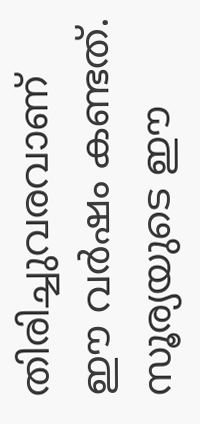തിരിച്ചുവരവാണ് ഈ വർഷം കണ്ടത്. സൂര്യയുടെ ഈ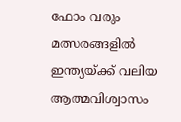ഫോം വരും മത്സരങ്ങളിൽ ഇന്ത്യയ്ക്ക് വലിയ ആത്മവിശ്വാസം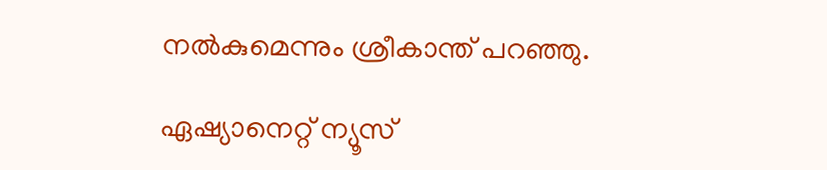നൽകുമെന്നും ശ്രീകാന്ത് പറഞ്ഞു.

ഏഷ്യാനെറ്റ് ന്യൂസ്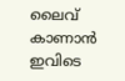ലൈവ് കാണാന്‍ ഇവിടെ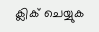ക്ലിക് ചെയ്യുക